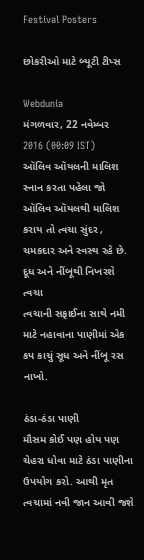Festival Posters

છોકરીઓ માટે બ્યૂટી ટીપ્સ

Webdunia
મંગળવાર, 22 નવેમ્બર 2016 (00:09 IST)
ઑલિવ ઑયલની માલિશ
સ્નાન કરતા પહેલા જો ઑલિવ ઑયલથી માલિશ કરાય તો ત્વચા સુંદર , ચમકદાર અને સ્વસ્થ રહે છે.
દૂધ અને નીંબૂથી નિખરશે ત્વચા
ત્વચાની સફાઈના સાથે નમી માટે નહાવાના પાણીમાં એક કપ કાચું સૂધ અને નીંબૂ રસ નાખો.

ઠંડા-ઠંડા પાણી
મૌસમ કોઈ પણ હોય પણ ચેહરા ધોવા માટે ઠંડા પાણીના ઉપયોગ કરો. આથી મૃત ત્વચામાં નવી જાન આવી જશે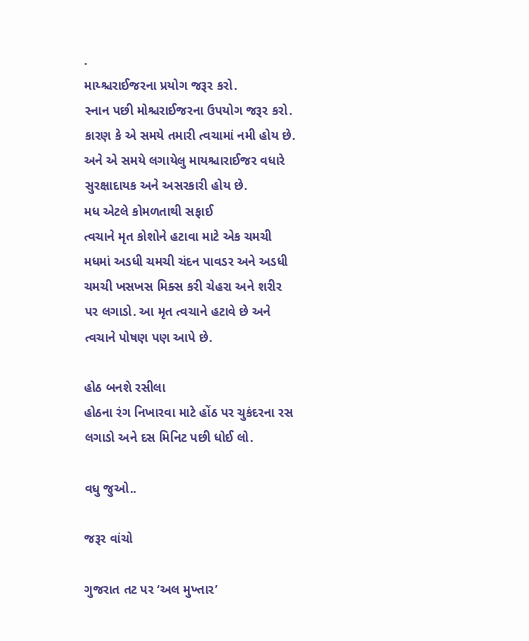.
માય્શ્ચરાઈજરના પ્રયોગ જરૂર કરો.
સ્નાન પછી મોશ્ચરાઈજરના ઉપયોગ જરૂર કરો. કારણ કે એ સમયે તમારી ત્વચામાં નમી હોય છે. અને એ સમયે લગાયેલુ માયશ્ચારાઈજર વધારે સુરક્ષાદાયક અને અસરકારી હોય છે.
મધ એટલે કોમળતાથી સફાઈ
ત્વચાને મૃત કોશોને હટાવા માટે એક ચમચી મધમાં અડધી ચમચી ચંદન પાવડર અને અડધી ચમચી ખસખસ મિક્સ કરી ચેહરા અને શરીર પર લગાડો. આ મૃત ત્વચાને હટાવે છે અને ત્વચાને પોષણ પણ આપે છે.

હોઠ બનશે રસીલા
હોઠના રંગ નિખારવા માટે હોંઠ પર ચુકંદરના રસ લગાડો અને દસ મિનિટ પછી ધોઈ લો.

વધુ જુઓ..

જરૂર વાંચો

ગુજરાત તટ પર ‘અલ મુખ્તાર’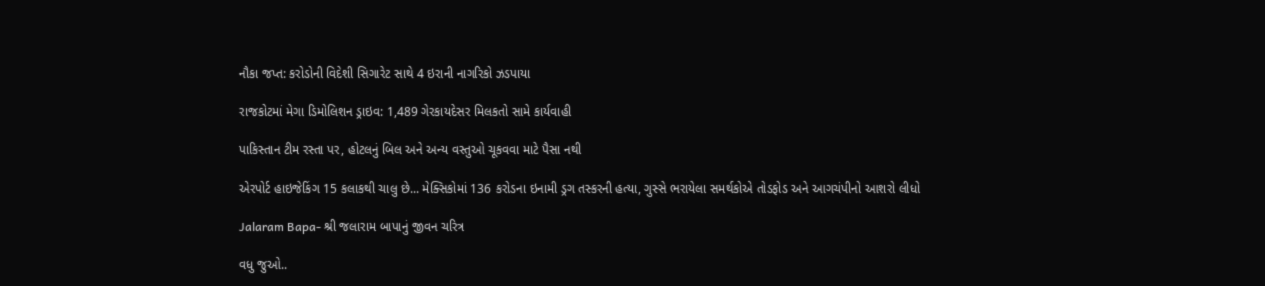નૌકા જપ્ત: કરોડોની વિદેશી સિગારેટ સાથે 4 ઇરાની નાગરિકો ઝડપાયા

રાજકોટમાં મેગા ડિમોલિશન ડ્રાઇવ: 1,489 ગેરકાયદેસર મિલકતો સામે કાર્યવાહી

પાકિસ્તાન ટીમ રસ્તા પર, હોટલનું બિલ અને અન્ય વસ્તુઓ ચૂકવવા માટે પૈસા નથી

એરપોર્ટ હાઇજેકિંગ 15 કલાકથી ચાલુ છે... મેક્સિકોમાં 136 કરોડના ઇનામી ડ્રગ તસ્કરની હત્યા, ગુસ્સે ભરાયેલા સમર્થકોએ તોડફોડ અને આગચંપીનો આશરો લીધો

Jalaram Bapa- શ્રી જલારામ બાપાનું જીવન ચરિત્ર

વધુ જુઓ..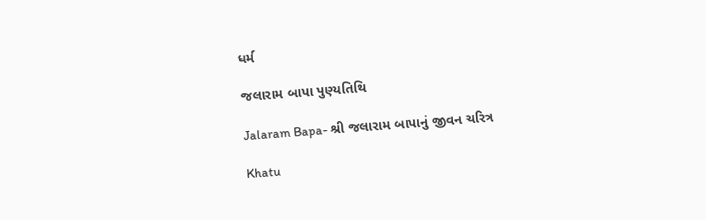ધર્મ

જલારામ બાપા પુણ્યતિથિ

Jalaram Bapa- શ્રી જલારામ બાપાનું જીવન ચરિત્ર

Khatu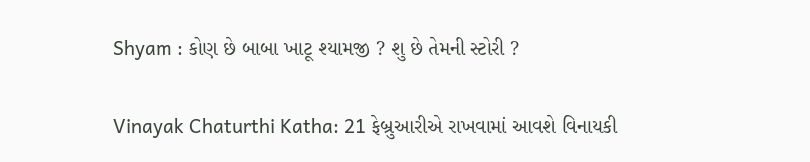Shyam : કોણ છે બાબા ખાટૂ શ્યામજી ? શુ છે તેમની સ્ટોરી ?

Vinayak Chaturthi Katha: 21 ફેબ્રુઆરીએ રાખવામાં આવશે વિનાયકી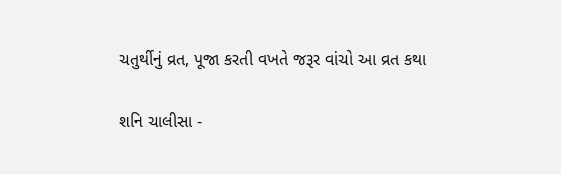ચતુર્થીનું વ્રત, પૂજા કરતી વખતે જરૂર વાંચો આ વ્રત કથા

શનિ ચાલીસા -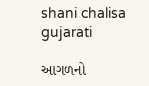shani chalisa gujarati

આગળનો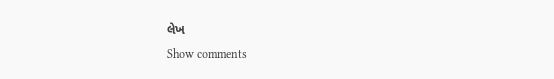લેખ
Show comments